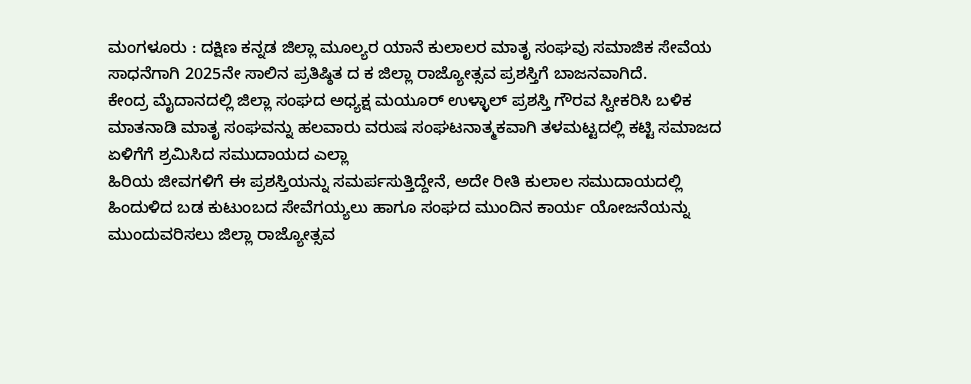ಮಂಗಳೂರು : ದಕ್ಷಿಣ ಕನ್ನಡ ಜಿಲ್ಲಾ ಮೂಲ್ಯರ ಯಾನೆ ಕುಲಾಲರ ಮಾತೃ ಸಂಘವು ಸಮಾಜಿಕ ಸೇವೆಯ ಸಾಧನೆಗಾಗಿ 2025ನೇ ಸಾಲಿನ ಪ್ರತಿಷ್ಠಿತ ದ ಕ ಜಿಲ್ಲಾ ರಾಜ್ಯೋತ್ಸವ ಪ್ರಶಸ್ತಿಗೆ ಬಾಜನವಾಗಿದೆ.
ಕೇಂದ್ರ ಮೈದಾನದಲ್ಲಿ ಜಿಲ್ಲಾ ಸಂಘದ ಅಧ್ಯಕ್ಷ ಮಯೂರ್ ಉಳ್ಳಾಲ್ ಪ್ರಶಸ್ತಿ ಗೌರವ ಸ್ವೀಕರಿಸಿ ಬಳಿಕ ಮಾತನಾಡಿ ಮಾತೃ ಸಂಘವನ್ನು ಹಲವಾರು ವರುಷ ಸಂಘಟನಾತ್ಮಕವಾಗಿ ತಳಮಟ್ಟದಲ್ಲಿ ಕಟ್ಟಿ ಸಮಾಜದ ಏಳಿಗೆಗೆ ಶ್ರಮಿಸಿದ ಸಮುದಾಯದ ಎಲ್ಲಾ
ಹಿರಿಯ ಜೀವಗಳಿಗೆ ಈ ಪ್ರಶಸ್ತಿಯನ್ನು ಸಮರ್ಪಸುತ್ತಿದ್ದೇನೆ, ಅದೇ ರೀತಿ ಕುಲಾಲ ಸಮುದಾಯದಲ್ಲಿ ಹಿಂದುಳಿದ ಬಡ ಕುಟುಂಬದ ಸೇವೆಗಯ್ಯಲು ಹಾಗೂ ಸಂಘದ ಮುಂದಿನ ಕಾರ್ಯ ಯೋಜನೆಯನ್ನು ಮುಂದುವರಿಸಲು ಜಿಲ್ಲಾ ರಾಜ್ಯೋತ್ಸವ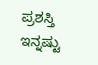ಪ್ರಶಸ್ತಿ ಇನ್ನಷ್ಟು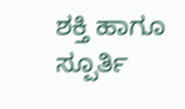ಶಕ್ತಿ ಹಾಗೂ ಸ್ಪೂರ್ತಿ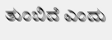ತುಂಬಿದೆ ಎಂದು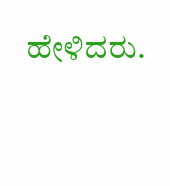ಹೇಳಿದರು.